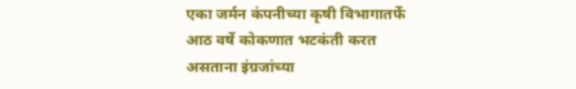एका जर्मन कंपनीच्या कृषी विभागातर्फे आठ वर्षे कोकणात भटकंती करत असताना इंग्रजांच्या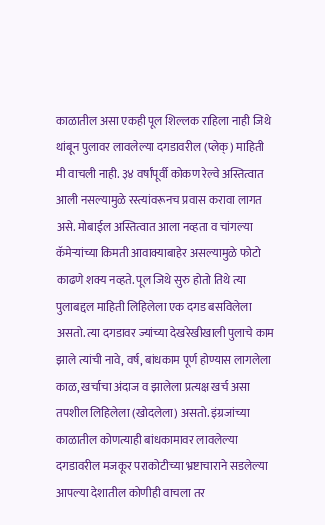काळातील असा एकही पूल शिल्लक राहिला नाही जिथे थांबून पुलावर लावलेल्या दगडावरील (प्लेक्) माहिती मी वाचली नाही. ३४ वर्षांपूर्वी कोकण रेल्वे अस्तित्वात आली नसल्यामुळे रस्त्यांवरूनच प्रवास करावा लागत असे. मोबाईल अस्तित्वात आला नव्हता व चांगल्या कॅमेऱ्यांच्या किमती आवाक्याबाहेर असल्यामुळे फोटो काढणे शक्य नव्हते. पूल जिथे सुरु होतो तिथे त्या पुलाबद्दल माहिती लिहिलेला एक दगड बसविलेला असतो. त्या दगडावर ज्यांच्या देखरेखीखाली पुलाचे काम झाले त्यांची नावे, वर्ष, बांधकाम पूर्ण होण्यास लागलेला काळ, खर्चाचा अंदाज व झालेला प्रत्यक्ष खर्च असा तपशील लिहिलेला (खोदलेला) असतो. इंग्रजांच्या काळातील कोणत्याही बांधकामावर लावलेल्या दगडावरील मजकूर पराकोटीच्या भ्रष्टाचाराने सडलेल्या आपल्या देशातील कोणीही वाचला तर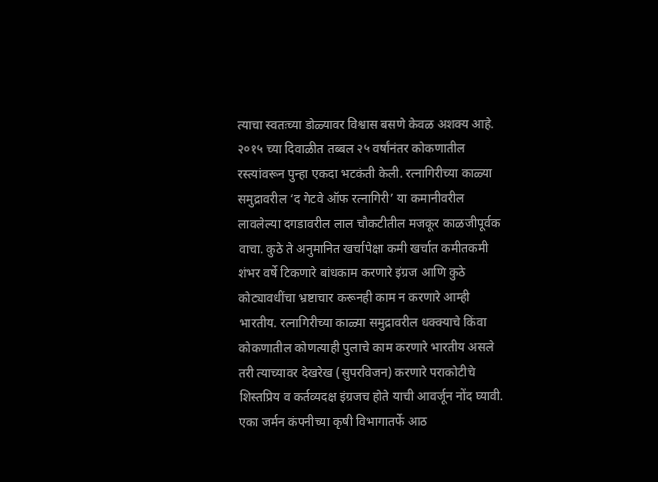त्याचा स्वतःच्या डोळ्यावर विश्वास बसणे केवळ अशक्य आहे.
२०१५ च्या दिवाळीत तब्बल २५ वर्षांनंतर कोकणातील रस्त्यांवरून पुन्हा एकदा भटकंती केली. रत्नागिरीच्या काळ्या समुद्रावरील ‘द गेटवे ऑफ रत्नागिरी’ या कमानीवरील लावलेल्या दगडावरील लाल चौकटीतील मजकूर काळजीपूर्वक वाचा. कुठे ते अनुमानित खर्चापेक्षा कमी खर्चात कमीतकमी शंभर वर्षे टिकणारे बांधकाम करणारे इंग्रज आणि कुठे कोट्यावधींचा भ्रष्टाचार करूनही काम न करणारे आम्ही भारतीय. रत्नागिरीच्या काळ्या समुद्रावरील धक्क्याचे किंवा कोकणातील कोणत्याही पुलाचे काम करणारे भारतीय असले तरी त्याच्यावर देखरेख (सुपरविजन) करणारे पराकोटीचे शिस्तप्रिय व कर्तव्यदक्ष इंग्रजच होते याची आवर्जून नोंद घ्यावी.
एका जर्मन कंपनीच्या कृषी विभागातर्फे आठ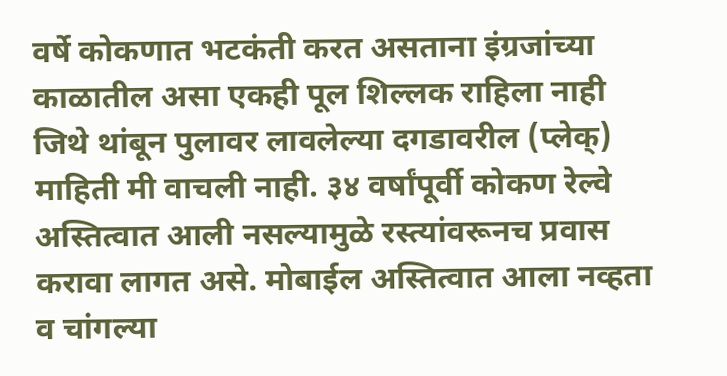वर्षे कोकणात भटकंती करत असताना इंग्रजांच्या काळातील असा एकही पूल शिल्लक राहिला नाही जिथे थांबून पुलावर लावलेल्या दगडावरील (प्लेक्) माहिती मी वाचली नाही. ३४ वर्षांपूर्वी कोकण रेल्वे अस्तित्वात आली नसल्यामुळे रस्त्यांवरूनच प्रवास करावा लागत असे. मोबाईल अस्तित्वात आला नव्हता व चांगल्या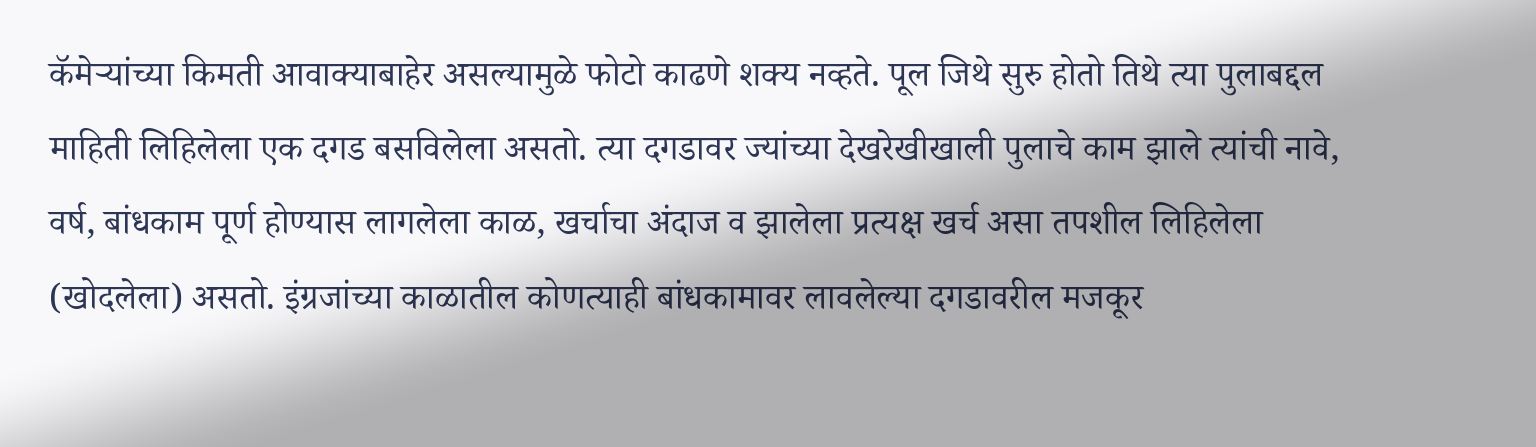कॅमेऱ्यांच्या किमती आवाक्याबाहेर असल्यामुळे फोटो काढणे शक्य नव्हते. पूल जिथे सुरु होतो तिथे त्या पुलाबद्दल माहिती लिहिलेला एक दगड बसविलेला असतो. त्या दगडावर ज्यांच्या देखरेखीखाली पुलाचे काम झाले त्यांची नावे, वर्ष, बांधकाम पूर्ण होण्यास लागलेला काळ, खर्चाचा अंदाज व झालेला प्रत्यक्ष खर्च असा तपशील लिहिलेला (खोदलेला) असतो. इंग्रजांच्या काळातील कोणत्याही बांधकामावर लावलेल्या दगडावरील मजकूर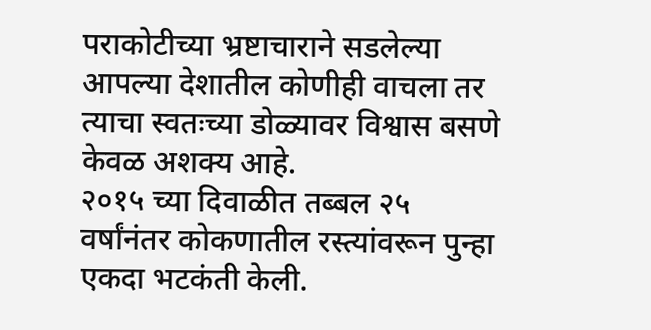पराकोटीच्या भ्रष्टाचाराने सडलेल्या आपल्या देशातील कोणीही वाचला तर त्याचा स्वतःच्या डोळ्यावर विश्वास बसणे केवळ अशक्य आहे.
२०१५ च्या दिवाळीत तब्बल २५ वर्षांनंतर कोकणातील रस्त्यांवरून पुन्हा एकदा भटकंती केली.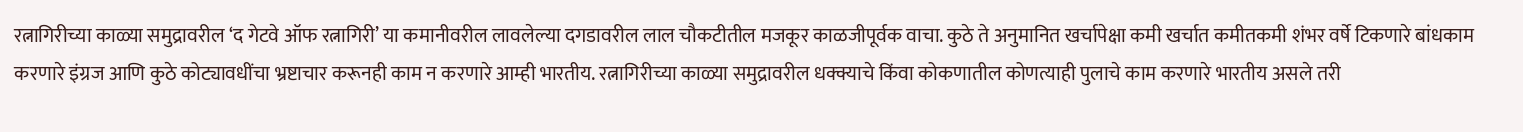रत्नागिरीच्या काळ्या समुद्रावरील ‘द गेटवे ऑफ रत्नागिरी’ या कमानीवरील लावलेल्या दगडावरील लाल चौकटीतील मजकूर काळजीपूर्वक वाचा. कुठे ते अनुमानित खर्चापेक्षा कमी खर्चात कमीतकमी शंभर वर्षे टिकणारे बांधकाम करणारे इंग्रज आणि कुठे कोट्यावधींचा भ्रष्टाचार करूनही काम न करणारे आम्ही भारतीय. रत्नागिरीच्या काळ्या समुद्रावरील धक्क्याचे किंवा कोकणातील कोणत्याही पुलाचे काम करणारे भारतीय असले तरी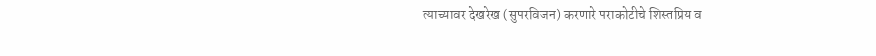त्याच्यावर देखरेख (सुपरविजन) करणारे पराकोटीचे शिस्तप्रिय व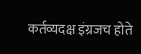कर्तव्यदक्ष इंग्रजच होते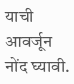याची आवर्जून नोंद घ्यावी.